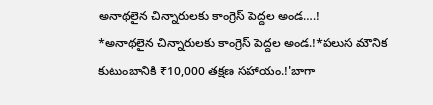అనాథలైన చిన్నారులకు కాంగ్రెస్ పెద్దల అండ….!
*అనాథలైన చిన్నారులకు కాంగ్రెస్ పెద్దల అండ.!*పలుస మౌనిక కుటుంబానికి ₹10,000 తక్షణ సహాయం.!'బాగా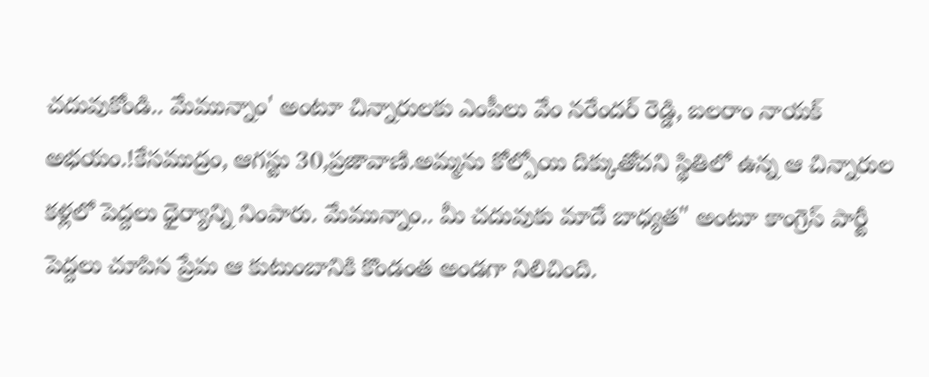చదువుకోండి.. మేమున్నాం' అంటూ చిన్నారులకు ఎంపీలు వేం నరేందర్ రెడ్డి, బలరాం నాయక్ అభయం.!కేసముద్రం, ఆగస్టు 30,ప్రజావాణి.అమ్మను కోల్పోయి దిక్కుతోచని స్థితిలో ఉన్న ఆ చిన్నారుల కళ్లలో పెద్దలు ధైర్యాన్ని నింపారు. మేమున్నాం.. మీ చదువుకు మాదే బాధ్యత" అంటూ కాంగ్రెస్ పార్టీ పెద్దలు చూపిన ప్రేమ ఆ కుటుంబానికి కొండంత అండగా నిలిచింది.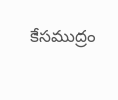కేసముద్రం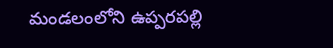మండలంలోని ఉప్పరపల్లి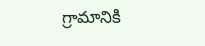గ్రామానికి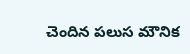చెందిన పలుస మౌనిక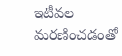ఇటీవల మరణించడంతో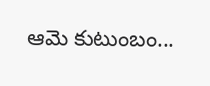ఆమె కుటుంబం...